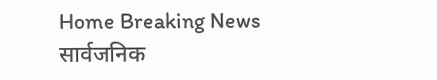Home Breaking News सार्वजनिक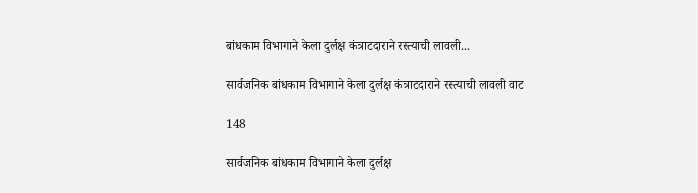बांधकाम विभागाने केला दुर्लक्ष कंत्राटदाराने रस्त्याची लावली...

सार्वजनिक बांधकाम विभागाने केला दुर्लक्ष कंत्राटदाराने रस्त्याची लावली वाट

148

सार्वजनिक बांधकाम विभागाने केला दुर्लक्ष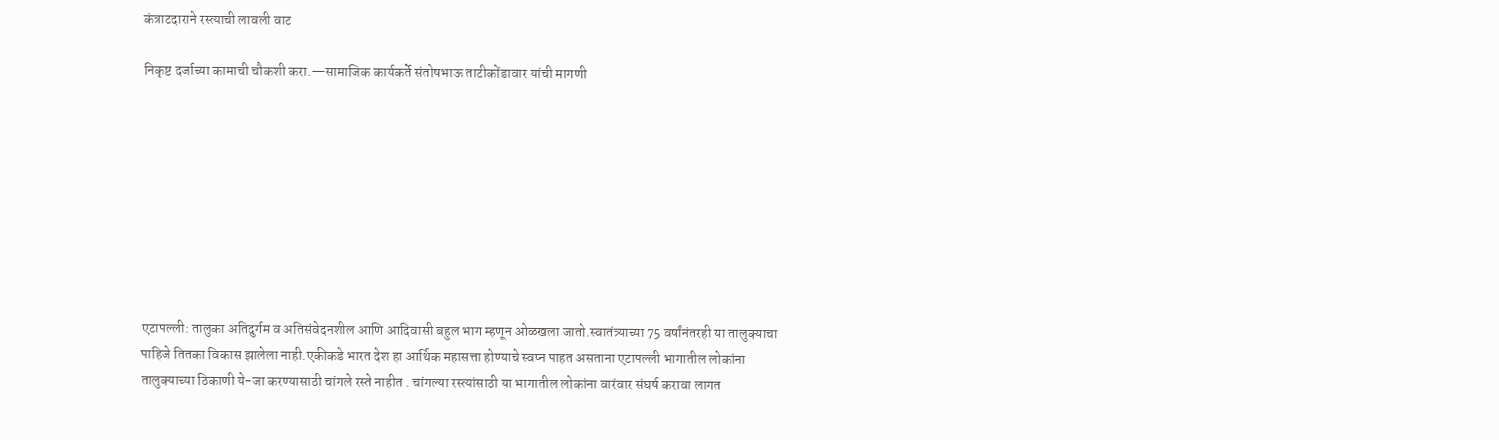कंत्राटदाराने रस्त्याची लावली वाट

निकृष्ट दर्जाच्या कामाची चौकशी करा.—सामाजिक कार्यकर्ते संतोषभाऊ ताटीकोंडावार यांची मागणी









एटापल्ली: तालुका अतिदुर्गम व अतिसंवेदनशील आणि आदिवासी बहुल भाग म्हणून ओळखला जातो.स्वातंत्र्याच्या 75 वर्षांनंतरही या तालुक्याचा पाहिजे तितका विकास झालेला नाही.एकीकडे भारत देश हा आर्थिक महासत्ता होण्याचे स्वप्न पाहत असताना एटापल्ली भागातील लोकांना तालुक्याच्या ठिकाणी ये-जा करण्यासाठी चांगले रस्ते नाहीत . चांगल्या रस्त्यांसाठी या भागातील लोकांना वारंवार संघर्ष करावा लागत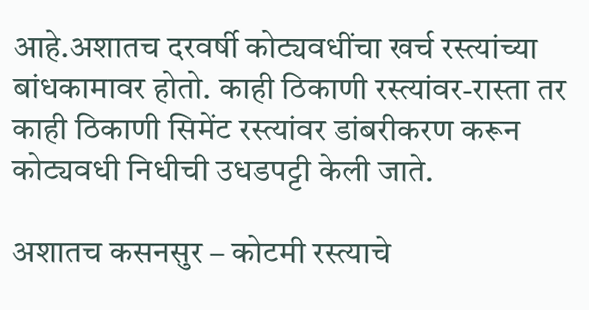आहे.अशातच दरवर्षी कोट्यवधींचा खर्च रस्त्यांच्या बांधकामावर होतो. काही ठिकाणी रस्त्यांवर-रास्ता तर काही ठिकाणी सिमेंट रस्त्यांवर डांबरीकरण करून कोट्यवधी निधीची उधडपट्टी केली जाते.

अशातच कसनसुर – कोटमी रस्त्याचे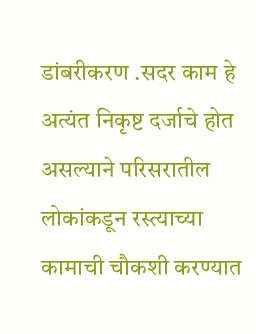डांबरीकरण .सदर काम हे अत्यंत निकृष्ट दर्जाचे होत असल्याने परिसरातील लोकांकडून रस्त्याच्या कामाची चौकशी करण्यात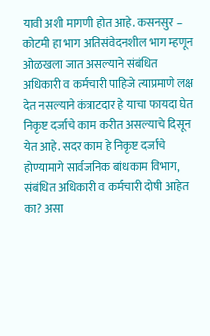यावी अशी मागणी होत आहे. कसनसुर – कोटमी हा भाग अतिसंवेदनशील भाग म्हणून ओळखला जात असल्याने संबंधित अधिकारी व कर्मचारी पाहिजे त्याप्रमाणे लक्ष देत नसल्याने कंत्राटदार हे याचा फायदा घेत निकृष्ट दर्जाचे काम करीत असल्याचे दिसून येत आहे. सदर काम हे निकृष्ट दर्जाचे होण्यामागे सार्वजनिक बांधकाम विभाग, संबंधित अधिकारी व कर्मचारी दोषी आहेत का? असा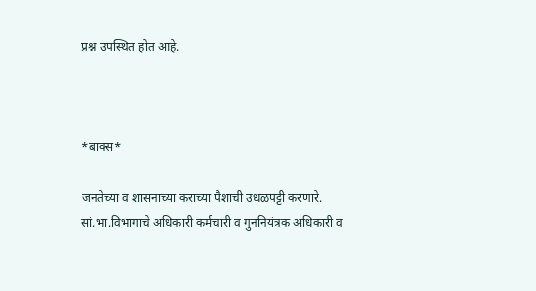प्रश्न उपस्थित होत आहे.



*बाक्स*

जनतेच्या व शासनाच्या कराच्या पैशाची उधळपट्टी करणारे. सां.भा.विभागाचे अधिकारी कर्मचारी व गुननियंत्रक अधिकारी व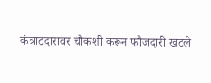कंत्राटदारावर चौकशी करून फौजदारी खटले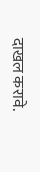दाखल करावे.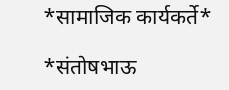*सामाजिक कार्यकर्ते*

*संतोषभाऊ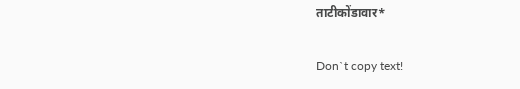ताटीकोंडावार*

Don`t copy text!